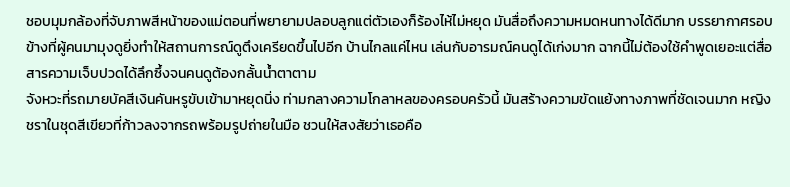ชอบมุมกล้องที่จับภาพสีหน้าของแม่ตอนที่พยายามปลอบลูกแต่ตัวเองก็ร้องไห้ไม่หยุด มันสื่อถึงความหมดหนทางได้ดีมาก บรรยากาศรอบข้างที่ผู้คนมามุงดูยิ่งทำให้สถานการณ์ดูตึงเครียดขึ้นไปอีก บ้านไกลแค่ไหน เล่นกับอารมณ์คนดูได้เก่งมาก ฉากนี้ไม่ต้องใช้คำพูดเยอะแต่สื่อสารความเจ็บปวดได้ลึกซึ้งจนคนดูต้องกลั้นน้ำตาตาม
จังหวะที่รถมายบัคสีเงินคันหรูขับเข้ามาหยุดนิ่ง ท่ามกลางความโกลาหลของครอบครัวนี้ มันสร้างความขัดแย้งทางภาพที่ชัดเจนมาก หญิงชราในชุดสีเขียวที่ก้าวลงจากรถพร้อมรูปถ่ายในมือ ชวนให้สงสัยว่าเธอคือ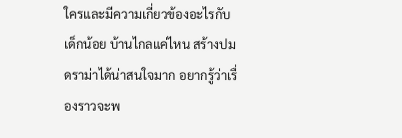ใครและมีความเกี่ยวข้องอะไรกับเด็กน้อย บ้านไกลแค่ไหน สร้างปมดราม่าได้น่าสนใจมาก อยากรู้ว่าเรื่องราวจะพ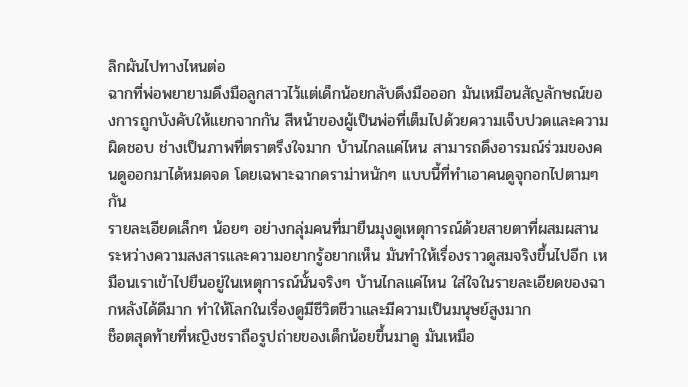ลิกผันไปทางไหนต่อ
ฉากที่พ่อพยายามดึงมือลูกสาวไว้แต่เด็กน้อยกลับดึงมือออก มันเหมือนสัญลักษณ์ของการถูกบังคับให้แยกจากกัน สีหน้าของผู้เป็นพ่อที่เต็มไปด้วยความเจ็บปวดและความผิดชอบ ช่างเป็นภาพที่ตราตรึงใจมาก บ้านไกลแค่ไหน สามารถดึงอารมณ์ร่วมของคนดูออกมาได้หมดจด โดยเฉพาะฉากดราม่าหนักๆ แบบนี้ที่ทำเอาคนดูจุกอกไปตามๆ กัน
รายละเอียดเล็กๆ น้อยๆ อย่างกลุ่มคนที่มายืนมุงดูเหตุการณ์ด้วยสายตาที่ผสมผสานระหว่างความสงสารและความอยากรู้อยากเห็น มันทำให้เรื่องราวดูสมจริงขึ้นไปอีก เหมือนเราเข้าไปยืนอยู่ในเหตุการณ์นั้นจริงๆ บ้านไกลแค่ไหน ใส่ใจในรายละเอียดของฉากหลังได้ดีมาก ทำให้โลกในเรื่องดูมีชีวิตชีวาและมีความเป็นมนุษย์สูงมาก
ช็อตสุดท้ายที่หญิงชราถือรูปถ่ายของเด็กน้อยขึ้นมาดู มันเหมือ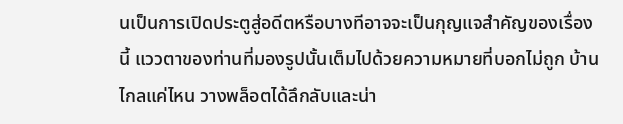นเป็นการเปิดประตูสู่อดีตหรือบางทีอาจจะเป็นกุญแจสำคัญของเรื่องนี้ แววตาของท่านที่มองรูปนั้นเต็มไปด้วยความหมายที่บอกไม่ถูก บ้านไกลแค่ไหน วางพล็อตได้ลึกลับและน่า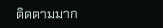ติดตามมาก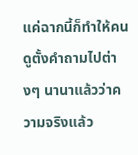แค่ฉากนี้ก็ทำให้คนดูตั้งคำถามไปต่างๆ นานาแล้วว่าความจริงแล้ว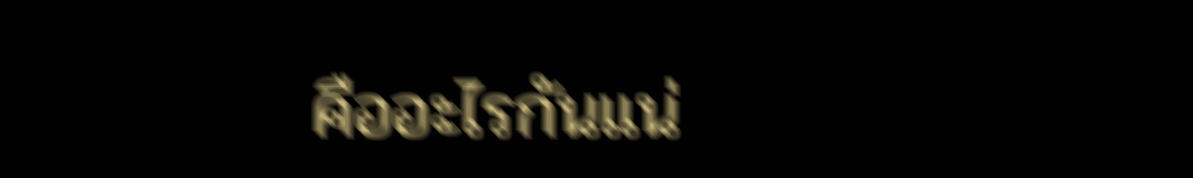คืออะไรกันแน่